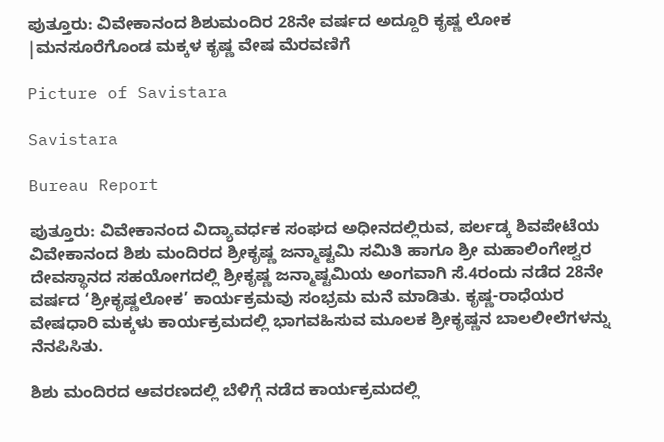ಪುತ್ತೂರು: ವಿವೇಕಾನಂದ ಶಿಶುಮಂದಿರ 28ನೇ ವರ್ಷದ ಅದ್ದೂರಿ ಕೃಷ್ಣ ಲೋಕ |ಮನಸೂರೆಗೊಂಡ ಮಕ್ಕಳ ಕೃಷ್ಣ ವೇಷ ಮೆರವಣಿಗೆ

Picture of Savistara

Savistara

Bureau Report

ಪುತ್ತೂರು: ವಿವೇಕಾನಂದ ವಿದ್ಯಾವರ್ಧಕ ಸಂಘದ ಅಧೀನದಲ್ಲಿರುವ, ಪರ್ಲಡ್ಕ ಶಿವಪೇಟೆಯ ವಿವೇಕಾನಂದ ಶಿಶು ಮಂದಿರದ ಶ್ರೀಕೃಷ್ಣ ಜನ್ಮಾಷ್ಟಮಿ ಸಮಿತಿ ಹಾಗೂ ಶ್ರೀ ಮಹಾಲಿಂಗೇಶ್ವರ ದೇವಸ್ಥಾನದ ಸಹಯೋಗದಲ್ಲಿ ಶ್ರೀಕೃಷ್ಣ ಜನ್ಮಾಷ್ಟಮಿಯ ಅಂಗವಾಗಿ ಸೆ.4ರಂದು ನಡೆದ 28ನೇ ವರ್ಷದ ‘ಶ್ರೀಕೃಷ್ಣಲೋಕ’ ಕಾರ್ಯಕ್ರಮವು ಸಂಭ್ರಮ ಮನೆ ಮಾಡಿತು. ಕೃಷ್ಣ-ರಾಧೆಯರ ವೇಷಧಾರಿ ಮಕ್ಕಳು ಕಾರ್ಯಕ್ರಮದಲ್ಲಿ ಭಾಗವಹಿಸುವ ಮೂಲಕ ಶ್ರೀಕೃಷ್ಣನ ಬಾಲಲೀಲೆಗಳನ್ನು ನೆನಪಿಸಿತು.

ಶಿಶು ಮಂದಿರದ ಆವರಣದಲ್ಲಿ ಬೆಳಿಗ್ಗೆ ನಡೆದ ಕಾರ್ಯಕ್ರಮದಲ್ಲಿ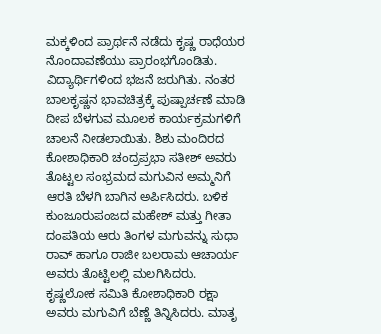ಮಕ್ಕಳಿಂದ ಪ್ರಾರ್ಥನೆ ನಡೆದು ಕೃಷ್ಣ ರಾಧೆಯರ ನೊಂದಾವಣೆಯು ಪ್ರಾರಂಭಗೊಂಡಿತು. ವಿದ್ಯಾರ್ಥಿಗಳಿಂದ ಭಜನೆ ಜರುಗಿತು. ನಂತರ ಬಾಲಕೃಷ್ಣನ ಭಾವಚಿತ್ರಕ್ಕೆ ಪುಷ್ಪಾರ್ಚಣೆ ಮಾಡಿ ದೀಪ ಬೆಳಗುವ ಮೂಲಕ ಕಾರ್ಯಕ್ರಮಗಳಿಗೆ ಚಾಲನೆ ನೀಡಲಾಯಿತು. ಶಿಶು ಮಂದಿರದ ಕೋಶಾಧಿಕಾರಿ ಚಂದ್ರಪ್ರಭಾ ಸತೀಶ್ ಅವರು ತೊಟ್ಟಲ ಸಂಭ್ರಮದ ಮಗುವಿನ ಅಮ್ಮನಿಗೆ ಆರತಿ ಬೆಳಗಿ ಬಾಗಿನ ಅರ್ಪಿಸಿದರು. ಬಳಿಕ ಕುಂಜೂರುಪಂಜದ ಮಹೇಶ್ ಮತ್ತು ಗೀತಾ ದಂಪತಿಯ ಆರು ತಿಂಗಳ ಮಗುವನ್ನು ಸುಧಾ ರಾವ್ ಹಾಗೂ ರಾಜೀ ಬಲರಾಮ ಆಚಾರ್ಯ ಅವರು ತೊಟ್ಟಿಲಲ್ಲಿ ಮಲಗಿಸಿದರು. ಕೃಷ್ಣಲೋಕ ಸಮಿತಿ ಕೋಶಾಧಿಕಾರಿ ರಕ್ಷಾ ಅವರು ಮಗುವಿಗೆ ಬೆಣ್ಣೆ ತಿನ್ನಿಸಿದರು. ಮಾತೃ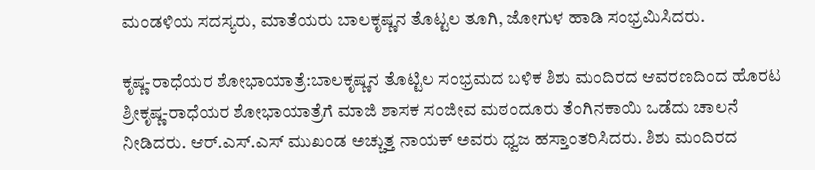ಮಂಡಳಿಯ ಸದಸ್ಯರು, ಮಾತೆಯರು ಬಾಲಕೃಷ್ಣನ ತೊಟ್ಟಲ ತೂಗಿ, ಜೋಗುಳ ಹಾಡಿ ಸಂಭ್ರಮಿಸಿದರು.

ಕೃಷ್ಣ-ರಾಧೆಯರ ಶೋಭಾಯಾತ್ರೆ:ಬಾಲಕೃಷ್ಣನ ತೊಟ್ಟಿಲ ಸಂಭ್ರಮದ ಬಳಿಕ ಶಿಶು ಮಂದಿರದ ಆವರಣದಿಂದ ಹೊರಟ ಶ್ರೀಕೃಷ್ಣ-ರಾಧೆಯರ ಶೋಭಾಯಾತ್ರೆಗೆ ಮಾಜಿ ಶಾಸಕ ಸಂಜೀವ ಮಠಂದೂರು ತೆಂಗಿನಕಾಯಿ ಒಡೆದು ಚಾಲನೆ ನೀಡಿದರು. ಆರ್.ಎಸ್.ಎಸ್ ಮುಖಂಡ ಅಚ್ಚುತ್ತ ನಾಯಕ್ ಅವರು ಧ್ವಜ ಹಸ್ತಾಂತರಿಸಿದರು. ಶಿಶು ಮಂದಿರದ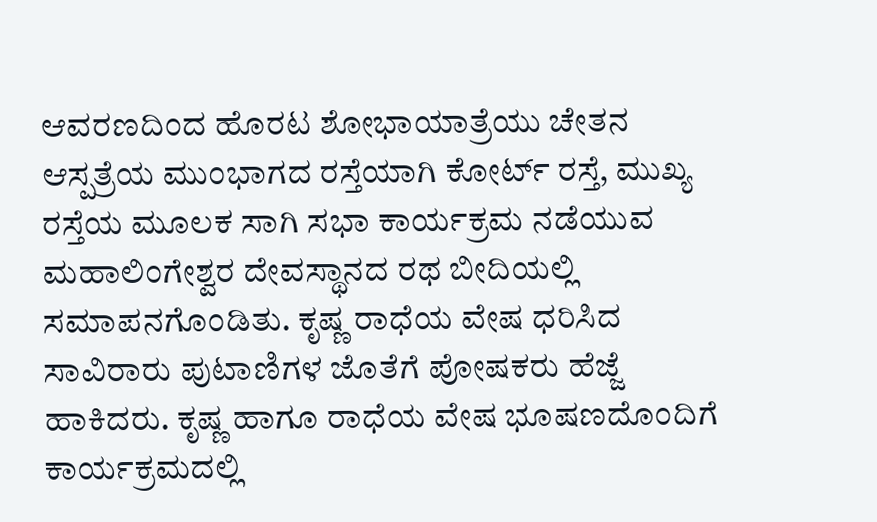ಆವರಣದಿಂದ ಹೊರಟ ಶೋಭಾಯಾತ್ರೆಯು ಚೇತನ ಆಸ್ಪತ್ರೆಯ ಮುಂಭಾಗದ ರಸ್ತೆಯಾಗಿ ಕೋರ್ಟ್ ರಸ್ತೆ, ಮುಖ್ಯ ರಸ್ತೆಯ ಮೂಲಕ ಸಾಗಿ ಸಭಾ ಕಾರ್ಯಕ್ರಮ ನಡೆಯುವ ಮಹಾಲಿಂಗೇಶ್ವರ ದೇವಸ್ಥಾನದ ರಥ ಬೀದಿಯಲ್ಲಿ ಸಮಾಪನಗೊಂಡಿತು. ಕೃಷ್ಣ ರಾಧೆಯ ವೇಷ ಧರಿಸಿದ ಸಾವಿರಾರು ಪುಟಾಣಿಗಳ ಜೊತೆಗೆ ಪೋಷಕರು ಹೆಜ್ಜೆ ಹಾಕಿದರು. ಕೃಷ್ಣ ಹಾಗೂ ರಾಧೆಯ ವೇಷ ಭೂಷಣದೊಂದಿಗೆ ಕಾರ್ಯಕ್ರಮದಲ್ಲಿ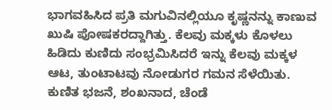ಭಾಗವಹಿಸಿದ ಪ್ರತಿ ಮಗುವಿನಲ್ಲಿಯೂ ಕೃಷ್ಣನನ್ನು ಕಾಣುವ ಖುಷಿ ಪೋಷಕರದ್ದಾಗಿತ್ತು. ಕೆಲವು ಮಕ್ಕಳು ಕೊಳಲು ಹಿಡಿದು ಕುಣಿದು ಸಂಭ್ರಮಿಸಿದರೆ ಇನ್ನು ಕೆಲವು ಮಕ್ಕಳ ಆಟ, ತುಂಟಾಟವು ನೋಡುಗರ ಗಮನ ಸೆಳೆಯಿತು. ಕುಣಿತ ಭಜನೆ, ಶಂಖನಾದ, ಚೆಂಡೆ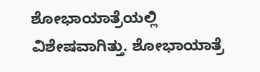ಶೋಭಾಯಾತ್ರೆಯಲ್ಲಿ ವಿಶೇಷವಾಗಿತ್ತು. ಶೋಭಾಯಾತ್ರೆ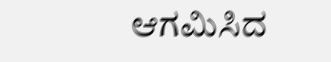ಆಗಮಿಸಿದ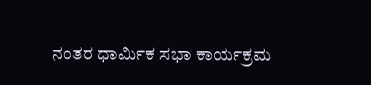ನಂತರ ಧಾರ್ಮಿಕ ಸಭಾ ಕಾರ್ಯಕ್ರಮ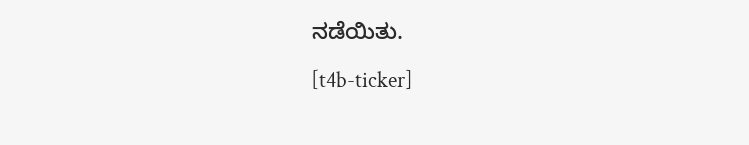ನಡೆಯಿತು.

[t4b-ticker]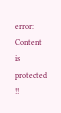error: Content is protected !!